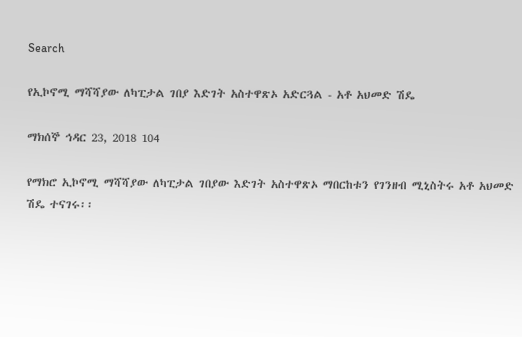Search

የኢኮኖሚ ማሻሻያው ለካፒታል ገበያ እድገት አስተዋጽኦ አድርጓል - አቶ አህመድ ሽዴ

ማክሰኞ ኅዳር 23, 2018 104

የማክሮ ኢኮኖሚ ማሻሻያው ለካፒታል ገበያው እድገት አስተዋጽኦ ማበርከቱን የገንዘብ ሚኒስትሩ አቶ አህመድ ሽዴ ተናገሩ፡፡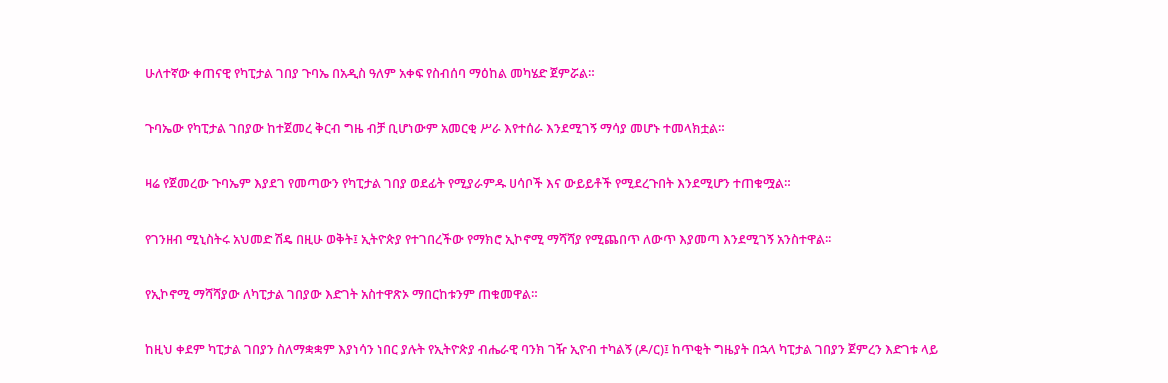ሁለተኛው ቀጠናዊ የካፒታል ገበያ ጉባኤ በአዲስ ዓለም አቀፍ የስብሰባ ማዕከል መካሄድ ጀምሯል።

ጉባኤው የካፒታል ገበያው ከተጀመረ ቅርብ ግዜ ብቻ ቢሆነውም አመርቂ ሥራ እየተሰራ እንደሚገኝ ማሳያ መሆኑ ተመላክቷል።

ዛሬ የጀመረው ጉባኤም እያደገ የመጣውን የካፒታል ገበያ ወደፊት የሚያራምዱ ሀሳቦች እና ውይይቶች የሚደረጉበት እንደሚሆን ተጠቁሟል።

የገንዘብ ሚኒስትሩ አህመድ ሽዴ በዚሁ ወቅት፤ ኢትዮጵያ የተገበረችው የማክሮ ኢኮኖሚ ማሻሻያ የሚጨበጥ ለውጥ እያመጣ እንደሚገኝ አንስተዋል፡፡

የኢኮኖሚ ማሻሻያው ለካፒታል ገበያው እድገት አስተዋጽኦ ማበርከቱንም ጠቁመዋል።

ከዚህ ቀደም ካፒታል ገበያን ስለማቋቋም እያነሳን ነበር ያሉት የኢትዮጵያ ብሔራዊ ባንክ ገዥ ኢዮብ ተካልኝ (ዶ/ር)፤ ከጥቂት ግዜያት በኋላ ካፒታል ገበያን ጀምረን እድገቱ ላይ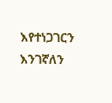እየተነጋገርን እንገኛለን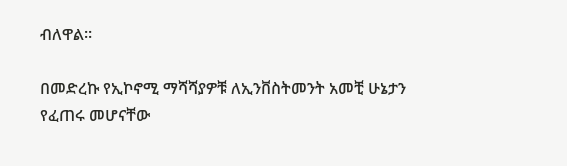ብለዋል።

በመድረኩ የኢኮኖሚ ማሻሻያዎቹ ለኢንቨስትመንት አመቺ ሁኔታን የፈጠሩ መሆናቸው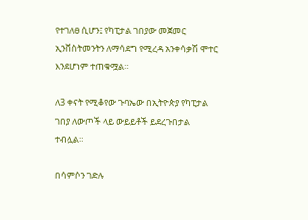የተገለፀ ሲሆን፤ የካፒታል ገበያው መጀመር ኢንቨስትመንትን ለማሳደግ የሚረዳ አንቀሳቃሽ ሞተር እንደሆነም ተጠቁሟል።

ለ3 ቀናት የሚቆየው ጉባኤው በኢትዮጵያ የካፒታል ገበያ ለውጦች ላይ ውይይቶች ይደረጉበታል ተብሏል።

በሳምሶን ገድሉ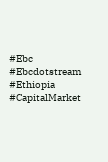#Ebc #Ebcdotstream #Ethiopia #CapitalMarket